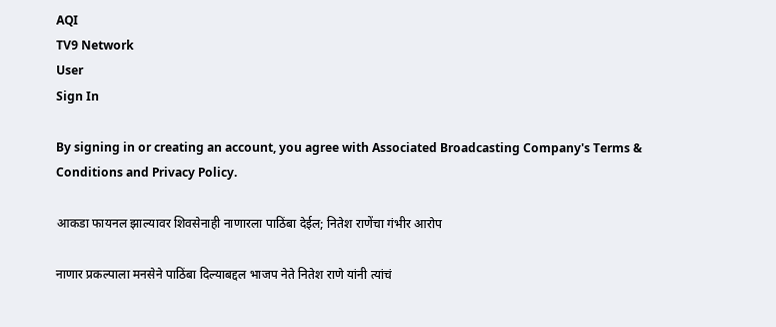AQI
TV9 Network
User
Sign In

By signing in or creating an account, you agree with Associated Broadcasting Company's Terms & Conditions and Privacy Policy.

आकडा फायनल झाल्यावर शिवसेनाही नाणारला पाठिंबा देईल; नितेश राणेंचा गंभीर आरोप

नाणार प्रकल्पाला मनसेने पाठिंबा दिल्याबद्दल भाजप नेते नितेश राणे यांनी त्यांचं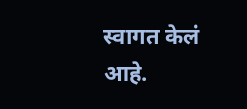स्वागत केलं आहे.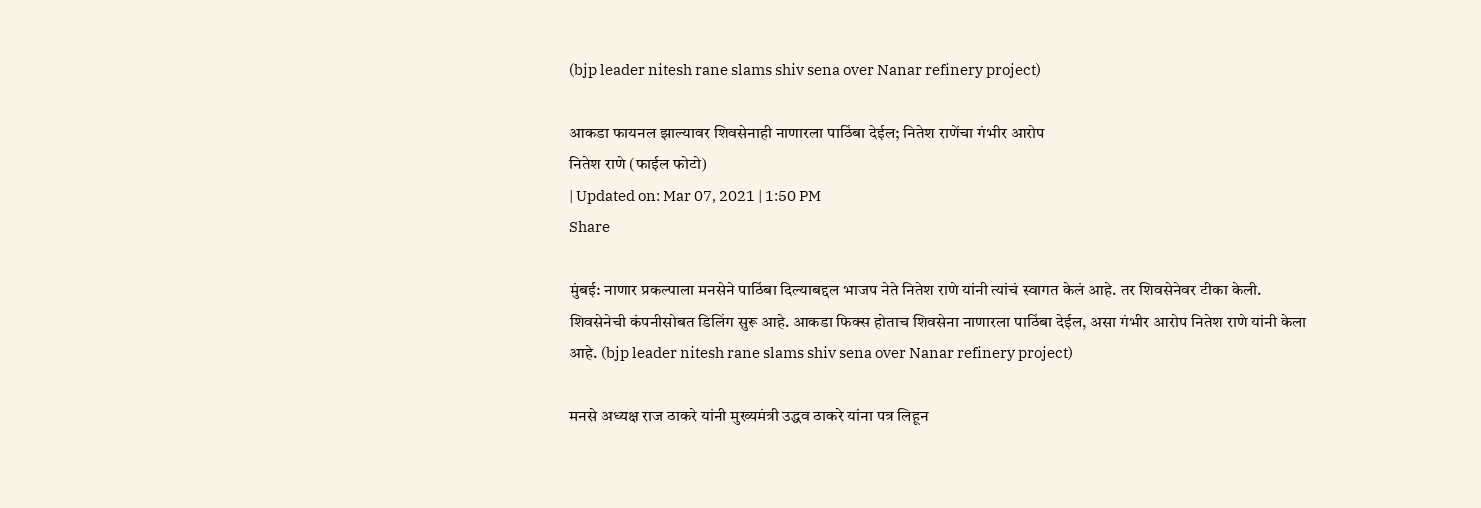(bjp leader nitesh rane slams shiv sena over Nanar refinery project)

आकडा फायनल झाल्यावर शिवसेनाही नाणारला पाठिंबा देईल; नितेश राणेंचा गंभीर आरोप
नितेश राणे (फाईल फोटो)
| Updated on: Mar 07, 2021 | 1:50 PM
Share

मुंबई: नाणार प्रकल्पाला मनसेने पाठिंबा दिल्याबद्दल भाजप नेते नितेश राणे यांनी त्यांचं स्वागत केलं आहे. तर शिवसेनेवर टीका केली. शिवसेनेची कंपनीसोबत डिलिंग सुरू आहे. आकडा फिक्स होताच शिवसेना नाणारला पाठिंबा देईल, असा गंभीर आरोप नितेश राणे यांनी केला आहे. (bjp leader nitesh rane slams shiv sena over Nanar refinery project)

मनसे अध्यक्ष राज ठाकरे यांनी मुख्यमंत्री उद्धव ठाकरे यांना पत्र लिहून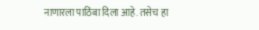नाणारला पाठिंबा दिला आहे. तसेच हा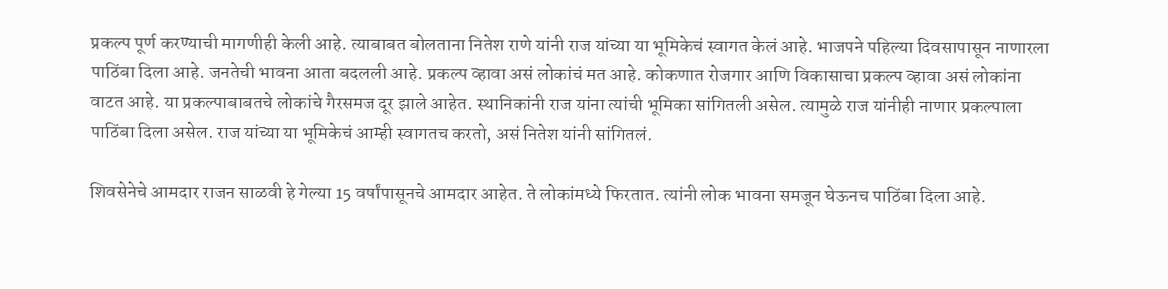प्रकल्प पूर्ण करण्याची मागणीही केली आहे. त्याबाबत बोलताना नितेश राणे यांनी राज यांच्या या भूमिकेचं स्वागत केलं आहे. भाजपने पहिल्या दिवसापासून नाणारला पाठिंबा दिला आहे. जनतेची भावना आता बदलली आहे. प्रकल्प व्हावा असं लोकांचं मत आहे. कोकणात रोजगार आणि विकासाचा प्रकल्प व्हावा असं लोकांना वाटत आहे. या प्रकल्पाबाबतचे लोकांचे गैरसमज दूर झाले आहेत. स्थानिकांनी राज यांना त्यांची भूमिका सांगितली असेल. त्यामुळे राज यांनीही नाणार प्रकल्पाला पाठिंबा दिला असेल. राज यांच्या या भूमिकेचं आम्ही स्वागतच करतो, असं नितेश यांनी सांगितलं.

शिवसेनेचे आमदार राजन साळवी हे गेल्या 15 वर्षांपासूनचे आमदार आहेत. ते लोकांमध्ये फिरतात. त्यांनी लोक भावना समजून घेऊनच पाठिंबा दिला आहे.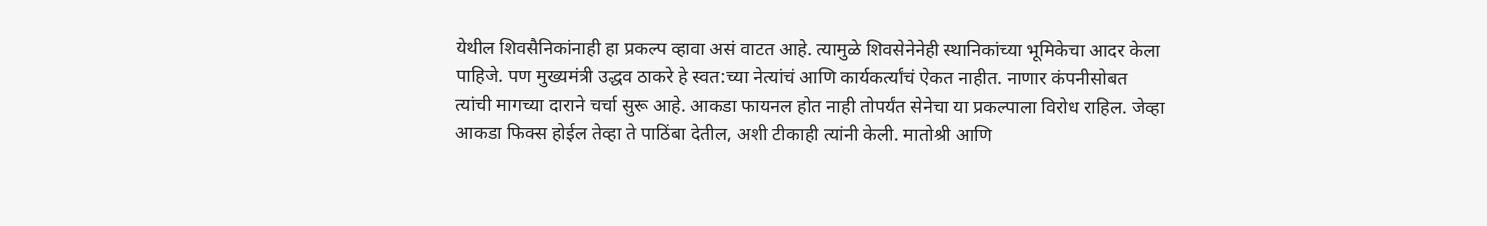येथील शिवसैनिकांनाही हा प्रकल्प व्हावा असं वाटत आहे. त्यामुळे शिवसेनेनेही स्थानिकांच्या भूमिकेचा आदर केला पाहिजे. पण मुख्यमंत्री उद्धव ठाकरे हे स्वत:च्या नेत्यांचं आणि कार्यकर्त्यांचं ऐकत नाहीत. नाणार कंपनीसोबत त्यांची मागच्या दाराने चर्चा सुरू आहे. आकडा फायनल होत नाही तोपर्यंत सेनेचा या प्रकल्पाला विरोध राहिल. जेव्हा आकडा फिक्स होईल तेव्हा ते पाठिंबा देतील, अशी टीकाही त्यांनी केली. मातोश्री आणि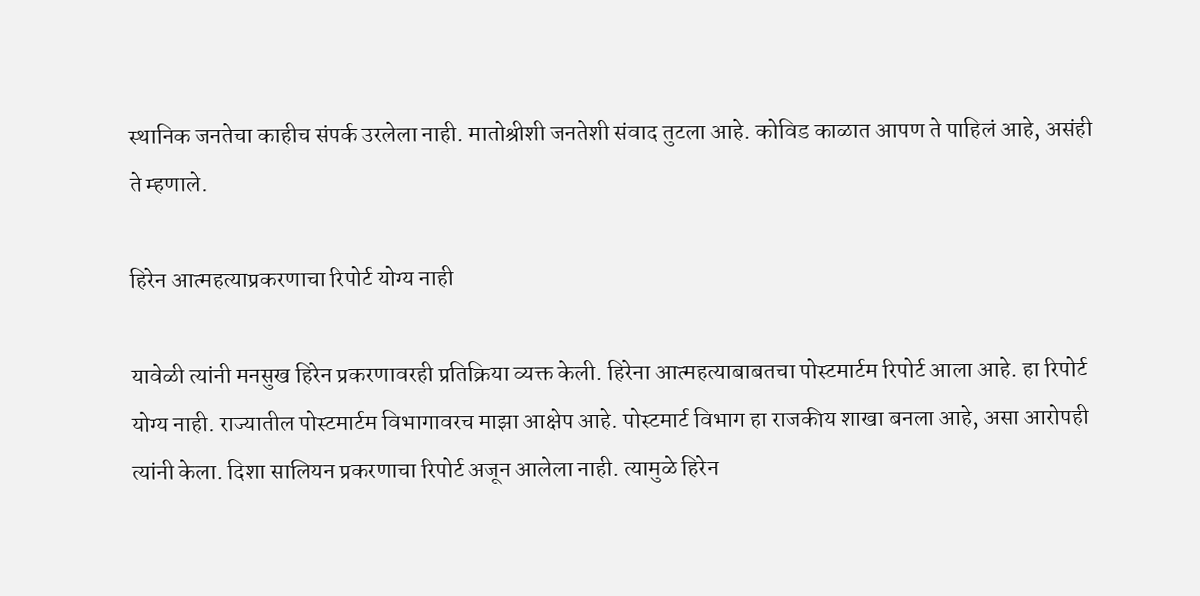स्थानिक जनतेचा काहीच संपर्क उरलेला नाही. मातोश्रीशी जनतेशी संवाद तुटला आहे. कोविड काळात आपण ते पाहिलं आहे, असंही ते म्हणाले.

हिरेन आत्महत्याप्रकरणाचा रिपोर्ट योग्य नाही

यावेळी त्यांनी मनसुख हिरेन प्रकरणावरही प्रतिक्रिया व्यक्त केली. हिरेना आत्महत्याबाबतचा पोस्टमार्टम रिपोर्ट आला आहे. हा रिपोर्ट योग्य नाही. राज्यातील पोस्टमार्टम विभागावरच माझा आक्षेप आहे. पोस्टमार्ट विभाग हा राजकीय शाखा बनला आहे, असा आरोपही त्यांनी केला. दिशा सालियन प्रकरणाचा रिपोर्ट अजून आलेला नाही. त्यामुळे हिरेन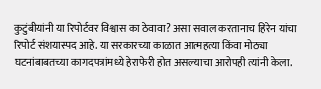कुटुंबीयांनी या रिपोर्टवर विश्वास का ठेवावा? असा सवाल करतानाच हिरेन यांचा रिपोर्ट संशयास्पद आहे. या सरकारच्या काळात आत्महत्या किंवा मोठ्या घटनांबाबतच्या कागदपत्रांमध्ये हेराफेरी होत असल्याचा आरोपही त्यांनी केला.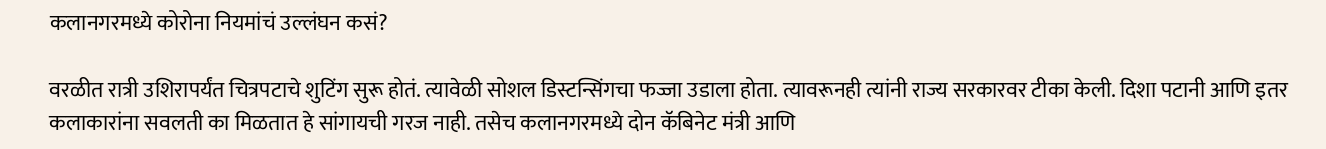कलानगरमध्ये कोरोना नियमांचं उल्लंघन कसं?

वरळीत रात्री उशिरापर्यंत चित्रपटाचे शुटिंग सुरू होतं. त्यावेळी सोशल डिस्टन्सिंगचा फज्जा उडाला होता. त्यावरूनही त्यांनी राज्य सरकारवर टीका केली. दिशा पटानी आणि इतर कलाकारांना सवलती का मिळतात हे सांगायची गरज नाही. तसेच कलानगरमध्ये दोन कॅबिनेट मंत्री आणि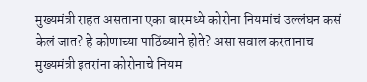मुख्यमंत्री राहत असताना एका बारमध्ये कोरोना नियमांचं उल्लंघन कसं केलं जात? हे कोणाच्या पाठिंब्याने होते? असा सवाल करतानाच मुख्यमंत्री इतरांना कोरोनाचे नियम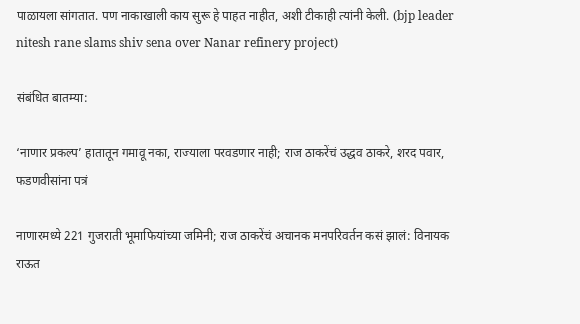पाळायला सांगतात. पण नाकाखाली काय सुरू हे पाहत नाहीत, अशी टीकाही त्यांनी केली. (bjp leader nitesh rane slams shiv sena over Nanar refinery project)

संबंधित बातम्या:

‘नाणार प्रकल्प’ हातातून गमावू नका, राज्याला परवडणार नाही; राज ठाकरेंचं उद्धव ठाकरे, शरद पवार, फडणवीसांना पत्रं

नाणारमध्ये 221 गुजराती भूमाफियांच्या जमिनी; राज ठाकरेंचं अचानक मनपरिवर्तन कसं झालं: विनायक राऊत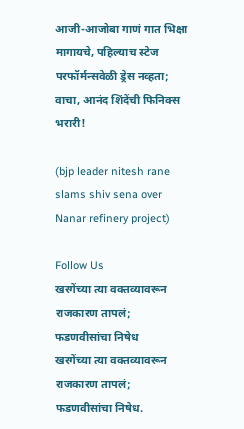आजी-आजोबा गाणं गात भिक्षा मागायचे, पहिल्याच स्टेज परफॉर्मन्सवेळी ड्रेस नव्हता; वाचा, आनंद शिंदेंची फिनिक्स भरारी!

(bjp leader nitesh rane slams shiv sena over Nanar refinery project)

Follow Us
खरगेंच्या त्या वक्तव्यावरून राजकारण तापलं; फडणवीसांचा निषेध
खरगेंच्या त्या वक्तव्यावरून राजकारण तापलं; फडणवीसांचा निषेध.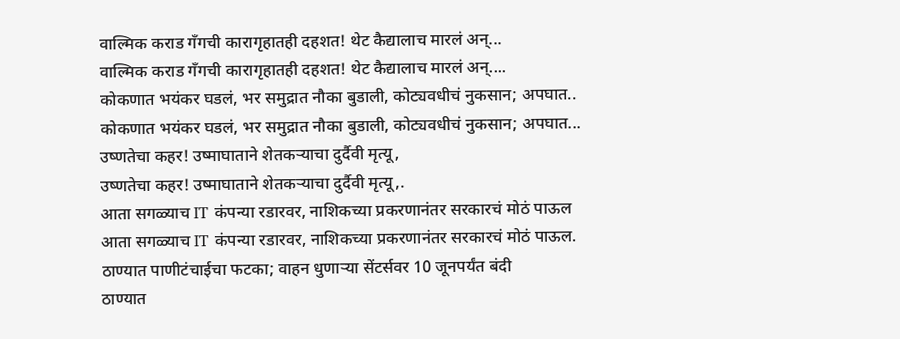वाल्मिक कराड गँगची कारागृहातही दहशत! थेट कैद्यालाच मारलं अन्...
वाल्मिक कराड गँगची कारागृहातही दहशत! थेट कैद्यालाच मारलं अन्....
कोकणात भयंकर घडलं, भर समुद्रात नौका बुडाली, कोट्यवधीचं नुकसान; अपघात..
कोकणात भयंकर घडलं, भर समुद्रात नौका बुडाली, कोट्यवधीचं नुकसान; अपघात...
उष्णतेचा कहर! उष्माघाताने शेतकऱ्याचा दुर्दैवी मृत्यू,
उष्णतेचा कहर! उष्माघाताने शेतकऱ्याचा दुर्दैवी मृत्यू,.
आता सगळ्याच IT कंपन्या रडारवर, नाशिकच्या प्रकरणानंतर सरकारचं मोठं पाऊल
आता सगळ्याच IT कंपन्या रडारवर, नाशिकच्या प्रकरणानंतर सरकारचं मोठं पाऊल.
ठाण्यात पाणीटंचाईचा फटका; वाहन धुणाऱ्या सेंटर्सवर 10 जूनपर्यंत बंदी
ठाण्यात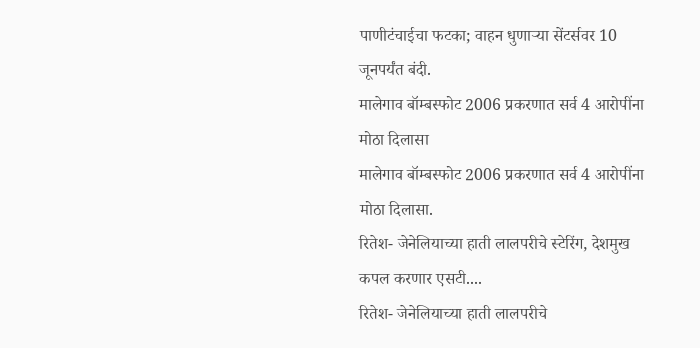पाणीटंचाईचा फटका; वाहन धुणाऱ्या सेंटर्सवर 10 जूनपर्यंत बंदी.
मालेगाव बॉम्बस्फोट 2006 प्रकरणात सर्व 4 आरोपींना मोठा दिलासा
मालेगाव बॉम्बस्फोट 2006 प्रकरणात सर्व 4 आरोपींना मोठा दिलासा.
रितेश- जेनेलियाच्या हाती लालपरीचे स्टेरिंग, देशमुख कपल करणार एसटी....
रितेश- जेनेलियाच्या हाती लालपरीचे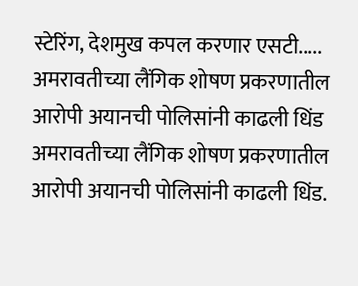स्टेरिंग, देशमुख कपल करणार एसटी.....
अमरावतीच्या लैंगिक शोषण प्रकरणातील आरोपी अयानची पोलिसांनी काढली धिंड
अमरावतीच्या लैंगिक शोषण प्रकरणातील आरोपी अयानची पोलिसांनी काढली धिंड.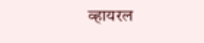व्हायरल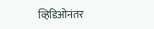व्हिडिओनंतर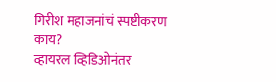गिरीश महाजनांचं स्पष्टीकरण काय?
व्हायरल व्हिडिओनंतर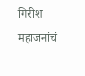गिरीश महाजनांचं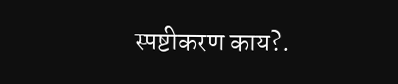स्पष्टीकरण काय?.